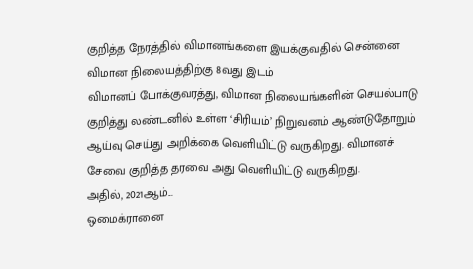குறித்த நேரத்தில் விமானங்களை இயக்குவதில் சென்னை விமான நிலையத்திற்கு 8வது இடம்
விமானப் போக்குவரத்து, விமான நிலையங்களின் செயல்பாடு குறித்து லண்டனில் உள்ள ‘சிரியம்’ நிறுவனம் ஆண்டுதோறும் ஆய்வு செய்து அறிக்கை வெளியிட்டு வருகிறது. விமானச் சேவை குறித்த தரவை அது வெளியிட்டு வருகிறது.
அதில், 2021ஆம்...
ஒமைக்ரானை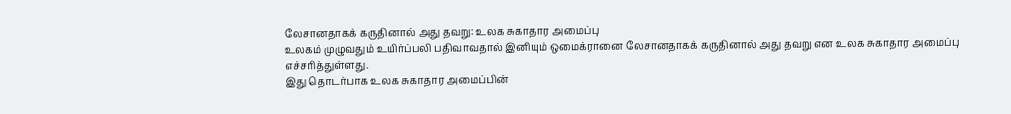லேசானதாகக் கருதினால் அது தவறு: உலக சுகாதார அமைப்பு
உலகம் முழுவதும் உயிர்ப்பலி பதிவாவதால் இனியும் ஒமைக்ரானை லேசானதாகக் கருதினால் அது தவறு என உலக சுகாதார அமைப்பு எச்சரித்துள்ளது.
இது தொடர்பாக உலக சுகாதார அமைப்பின்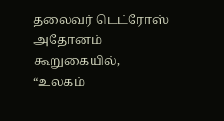தலைவர் டெட்ரோஸ் அதோனம் கூறுகையில்,
“உலகம்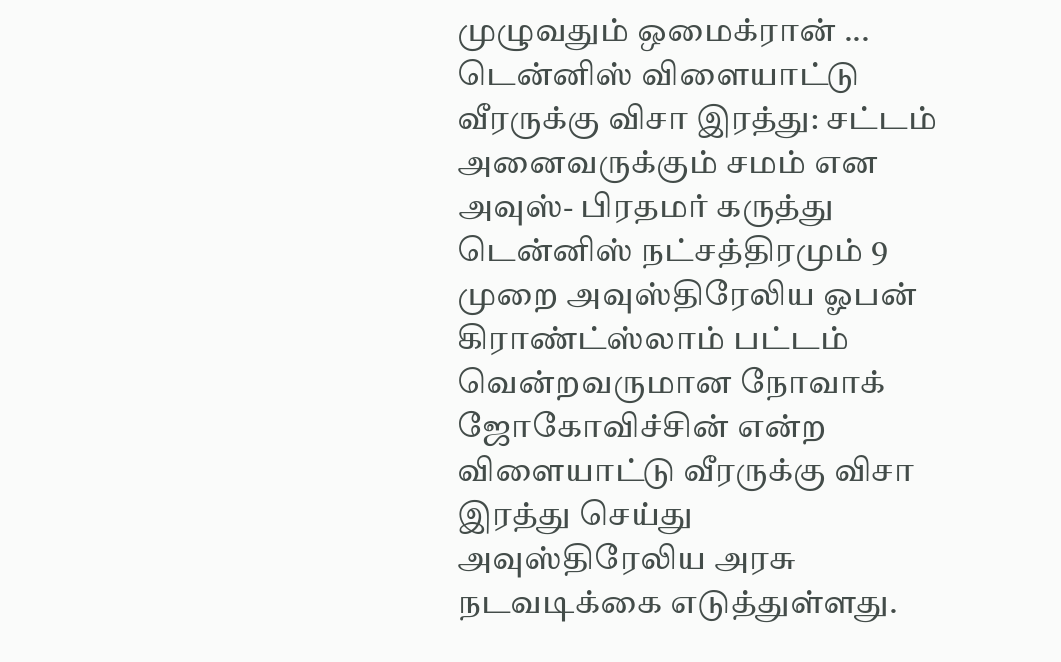முழுவதும் ஒமைக்ரான் ...
டென்னிஸ் விளையாட்டு வீரருக்கு விசா இரத்து: சட்டம் அனைவருக்கும் சமம் என அவுஸ்- பிரதமர் கருத்து
டென்னிஸ் நட்சத்திரமும் 9 முறை அவுஸ்திரேலிய ஓபன் கிராண்ட்ஸ்லாம் பட்டம் வென்றவருமான நோவாக் ஜோகோவிச்சின் என்ற விளையாட்டு வீரருக்கு விசா இரத்து செய்து அவுஸ்திரேலிய அரசு நடவடிக்கை எடுத்துள்ளது.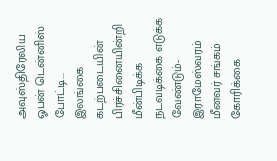அவுஸ்திரேலிய ஓபன் டென்னிஸ் போட்டி...
இலங்கை கடற்படையின் பிரச்சினையின்றி மீன்பிடிக்க நடவடிக்கை எடுக்க வேண்டும்- இராமேஸ்வரம் மீனவர் சங்கம் கோரிக்கை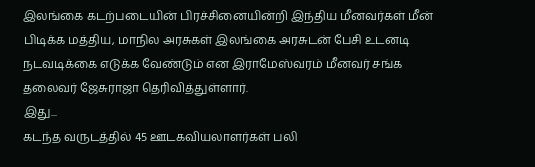இலங்கை கடற்படையின் பிரச்சினையின்றி இந்திய மீனவர்கள் மீன் பிடிக்க மத்திய, மாநில அரசுகள் இலங்கை அரசுடன் பேசி உடனடி நடவடிக்கை எடுக்க வேண்டும் என இராமேஸ்வரம் மீனவர் சங்க தலைவர் ஜேசுராஜா தெரிவித்துள்ளார்.
இது...
கடந்த வருடத்தில் 45 ஊடகவியலாளர்கள் பலி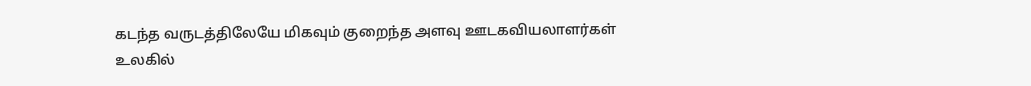கடந்த வருடத்திலேயே மிகவும் குறைந்த அளவு ஊடகவியலாளர்கள் உலகில்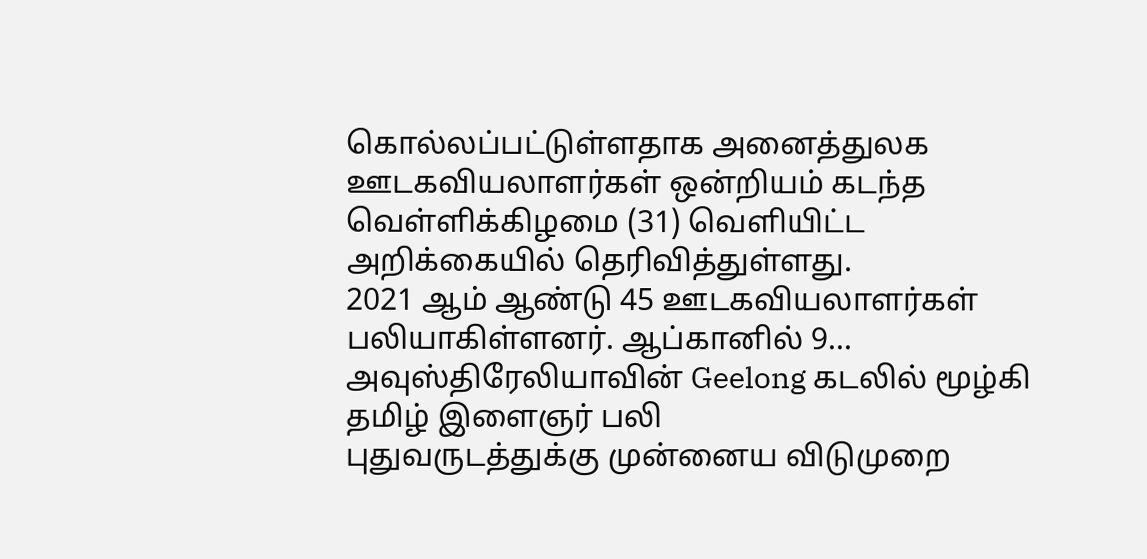கொல்லப்பட்டுள்ளதாக அனைத்துலக ஊடகவியலாளர்கள் ஒன்றியம் கடந்த வெள்ளிக்கிழமை (31) வெளியிட்ட அறிக்கையில் தெரிவித்துள்ளது.
2021 ஆம் ஆண்டு 45 ஊடகவியலாளர்கள் பலியாகிள்ளனர். ஆப்கானில் 9...
அவுஸ்திரேலியாவின் Geelong கடலில் மூழ்கி தமிழ் இளைஞர் பலி
புதுவருடத்துக்கு முன்னைய விடுமுறை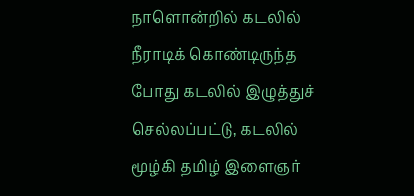நாளொன்றில் கடலில் நீராடிக் கொண்டிருந்த போது கடலில் இழுத்துச் செல்லப்பட்டு, கடலில் மூழ்கி தமிழ் இளைஞர்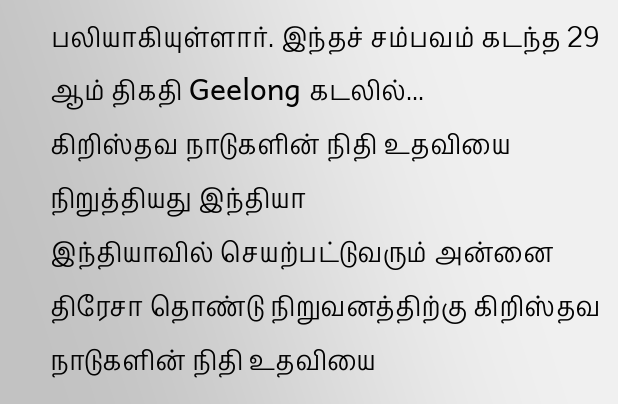பலியாகியுள்ளார். இந்தச் சம்பவம் கடந்த 29 ஆம் திகதி Geelong கடலில்...
கிறிஸ்தவ நாடுகளின் நிதி உதவியை நிறுத்தியது இந்தியா
இந்தியாவில் செயற்பட்டுவரும் அன்னை திரேசா தொண்டு நிறுவனத்திற்கு கிறிஸ்தவ நாடுகளின் நிதி உதவியை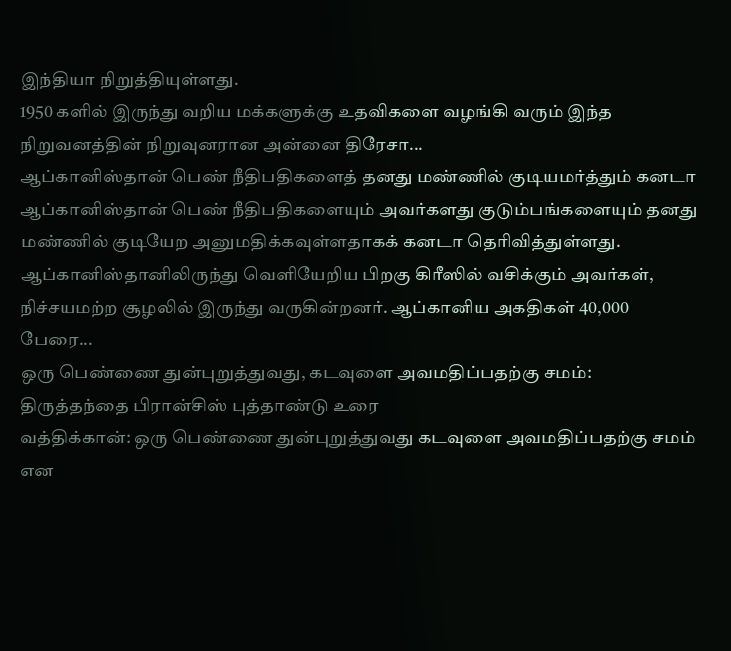இந்தியா நிறுத்தியுள்ளது.
1950 களில் இருந்து வறிய மக்களுக்கு உதவிகளை வழங்கி வரும் இந்த நிறுவனத்தின் நிறுவுனரான அன்னை திரேசா...
ஆப்கானிஸ்தான் பெண் நீதிபதிகளைத் தனது மண்ணில் குடியமர்த்தும் கனடா
ஆப்கானிஸ்தான் பெண் நீதிபதிகளையும் அவர்களது குடும்பங்களையும் தனது மண்ணில் குடியேற அனுமதிக்கவுள்ளதாகக் கனடா தெரிவித்துள்ளது.
ஆப்கானிஸ்தானிலிருந்து வெளியேறிய பிறகு கிரீஸில் வசிக்கும் அவர்கள், நிச்சயமற்ற சூழலில் இருந்து வருகின்றனர். ஆப்கானிய அகதிகள் 40,000 பேரை...
ஒரு பெண்ணை துன்புறுத்துவது, கடவுளை அவமதிப்பதற்கு சமம்: திருத்தந்தை பிரான்சிஸ் புத்தாண்டு உரை
வத்திக்கான்: ஒரு பெண்ணை துன்புறுத்துவது கடவுளை அவமதிப்பதற்கு சமம் என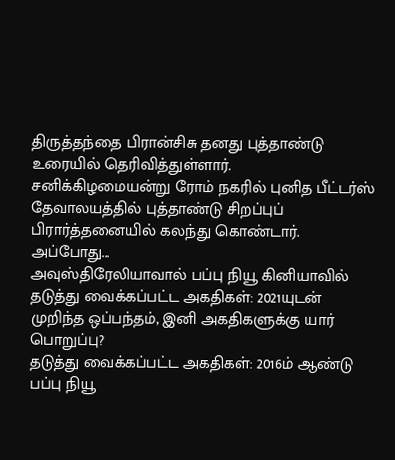திருத்தந்தை பிரான்சிசு தனது புத்தாண்டு உரையில் தெரிவித்துள்ளார்.
சனிக்கிழமையன்று ரோம் நகரில் புனித பீட்டர்ஸ் தேவாலயத்தில் புத்தாண்டு சிறப்புப் பிரார்த்தனையில் கலந்து கொண்டார்.
அப்போது...
அவுஸ்திரேலியாவால் பப்பு நியூ கினியாவில் தடுத்து வைக்கப்பட்ட அகதிகள்: 2021யுடன் முறிந்த ஒப்பந்தம், இனி அகதிகளுக்கு யார் பொறுப்பு?
தடுத்து வைக்கப்பட்ட அகதிகள்: 2016ம் ஆண்டு பப்பு நியூ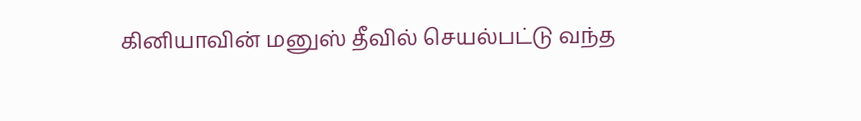கினியாவின் மனுஸ் தீவில் செயல்பட்டு வந்த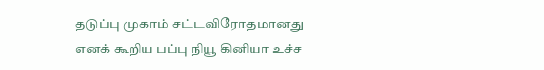தடுப்பு முகாம் சட்டவிரோதமானது எனக் கூறிய பப்பு நியூ கினியா உச்ச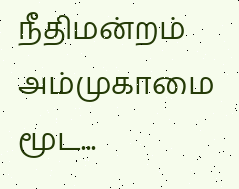நீதிமன்றம் அம்முகாமை மூட...